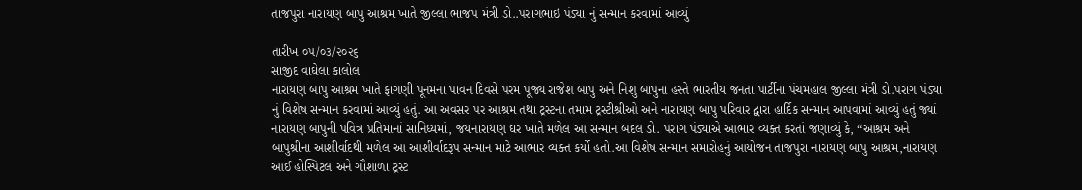તાજપુરા નારાયણ બાપુ આશ્રમ ખાતે જીલ્લા ભાજપ મંત્રી ડો..પરાગભાઇ પંડ્યા નું સન્માન કરવામાં આવ્યું

તારીખ ૦૫/૦૩/૨૦૨૬
સાજીદ વાઘેલા કાલોલ
નારાયણ બાપુ આશ્રમ ખાતે ફાગણી પૂનમના પાવન દિવસે પરમ પૂજ્ય રાજેશ બાપુ અને નિશુ બાપુના હસ્તે ભારતીય જનતા પાર્ટીના પંચમહાલ જીલ્લા મંત્રી ડો.પરાગ પંડ્યા નું વિશેષ સન્માન કરવામાં આવ્યું હતું. આ અવસર પર આશ્રમ તથા ટ્રસ્ટના તમામ ટ્રસ્ટીશ્રીઓ અને નારાયણ બાપુ પરિવાર દ્વારા હાર્દિક સન્માન આપવામાં આવ્યું હતું જ્યાં નારાયણ બાપુની પવિત્ર પ્રતિમાનાં સાનિધ્યમાં, જયનારાયણ ઘર ખાતે મળેલ આ સન્માન બદલ ડો. પરાગ પંડ્યાએ આભાર વ્યક્ત કરતાં જણાવ્યું કે, “આશ્રમ અને બાપુશ્રીના આશીર્વાદથી મળેલ આ આશીર્વાદરૂપ સન્માન માટે આભાર વ્યક્ત કર્યો હતો.આ વિશેષ સન્માન સમારોહનું આયોજન તાજપુરા નારાયણ બાપુ આશ્રમ,નારાયણ આઈ હોસ્પિટલ અને ગૌશાળા ટ્રસ્ટ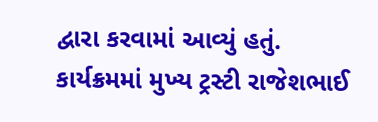દ્વારા કરવામાં આવ્યું હતું. કાર્યક્રમમાં મુખ્ય ટ્રસ્ટી રાજેશભાઈ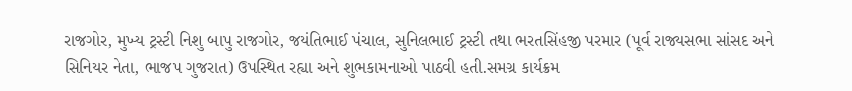રાજગોર, મુખ્ય ટ્રસ્ટી નિશુ બાપુ રાજગોર, જયંતિભાઈ પંચાલ, સુનિલભાઈ ટ્રસ્ટી તથા ભરતસિંહજી પરમાર (પૂર્વ રાજ્યસભા સાંસદ અને સિનિયર નેતા, ભાજપ ગુજરાત) ઉપસ્થિત રહ્યા અને શુભકામનાઓ પાઠવી હતી.સમગ્ર કાર્યક્રમ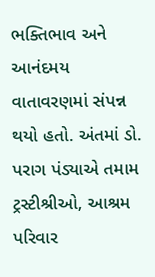ભક્તિભાવ અને આનંદમય વાતાવરણમાં સંપન્ન થયો હતો. અંતમાં ડો. પરાગ પંડ્યાએ તમામ ટ્રસ્ટીશ્રીઓ, આશ્રમ પરિવાર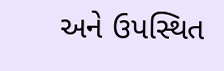અને ઉપસ્થિત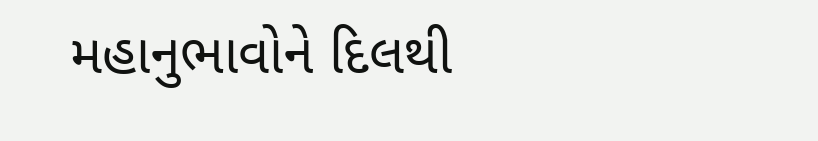મહાનુભાવોને દિલથી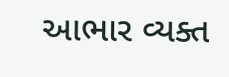આભાર વ્યક્ત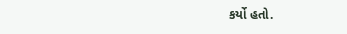કર્યો હતો.